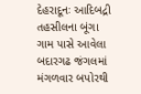દેહરાદૂનઃ આદિબદ્રી તહસીલના બૂંગા ગામ પાસે આવેલા બદારગઢ જંગલમાં મંગળવાર બપોરથી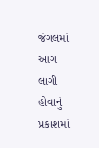જંગલમાં આગ લાગી હોવાનું પ્રકાશમાં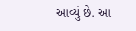આવ્યું છે. આ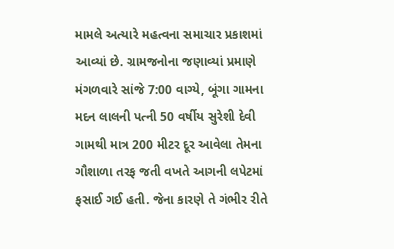મામલે અત્યારે મહત્વના સમાચાર પ્રકાશમાં આવ્યાં છે. ગ્રામજનોના જણાવ્યાં પ્રમાણે મંગળવારે સાંજે 7:00 વાગ્યે, બૂંગા ગામના મદન લાલની પત્ની 50 વર્ષીય સુરેશી દેવી ગામથી માત્ર 200 મીટર દૂર આવેલા તેમના ગૌશાળા તરફ જતી વખતે આગની લપેટમાં ફસાઈ ગઈ હતી. જેના કારણે તે ગંભીર રીતે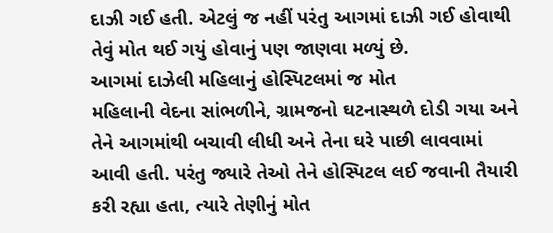દાઝી ગઈ હતી. એટલું જ નહીં પરંતુ આગમાં દાઝી ગઈ હોવાથી તેવું મોત થઈ ગયું હોવાનું પણ જાણવા મળ્યું છે.
આગમાં દાઝેલી મહિલાનું હોસ્પિટલમાં જ મોત
મહિલાની વેદના સાંભળીને, ગ્રામજનો ઘટનાસ્થળે દોડી ગયા અને તેને આગમાંથી બચાવી લીધી અને તેના ઘરે પાછી લાવવામાં આવી હતી. પરંતુ જ્યારે તેઓ તેને હોસ્પિટલ લઈ જવાની તૈયારી કરી રહ્યા હતા, ત્યારે તેણીનું મોત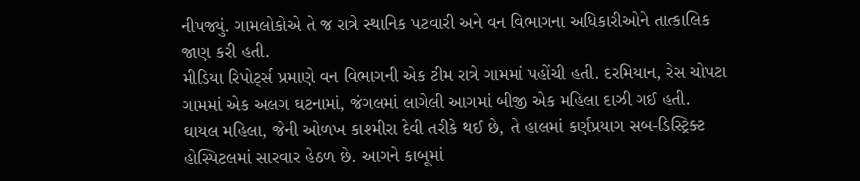નીપજ્યું. ગામલોકોએ તે જ રાત્રે સ્થાનિક પટવારી અને વન વિભાગના અધિકારીઓને તાત્કાલિક જાણ કરી હતી.
મીડિયા રિપોર્ટ્સ પ્રમાણે વન વિભાગની એક ટીમ રાત્રે ગામમાં પહોંચી હતી. દરમિયાન, રેસ ચોપટા ગામમાં એક અલગ ઘટનામાં, જંગલમાં લાગેલી આગમાં બીજી એક મહિલા દાઝી ગઈ હતી. ઘાયલ મહિલા, જેની ઓળખ કાશ્મીરા દેવી તરીકે થઈ છે, તે હાલમાં કર્ણપ્રયાગ સબ-ડિસ્ટ્રિક્ટ હોસ્પિટલમાં સારવાર હેઠળ છે. આગને કાબૂમાં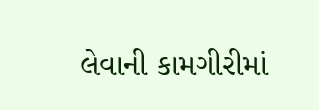લેવાની કામગીરીમાં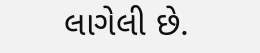લાગેલી છે.